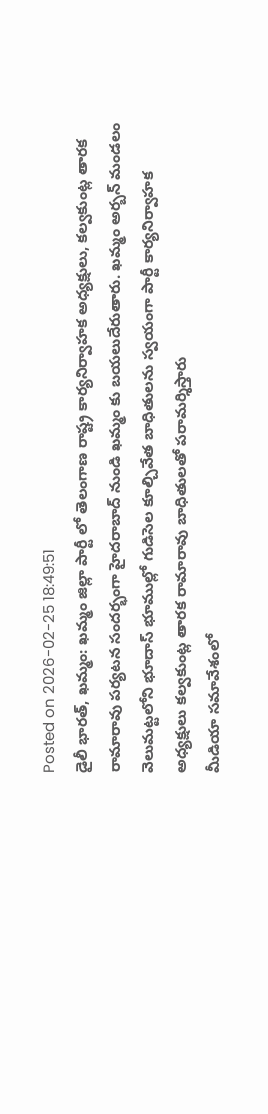Posted on 2026-02-25 18:49:51
డైలీ భారత్, ఖమ్మం: ఖమ్మం జిల్లా పార్టీ లో తెలంగాణ రాష్ట్ర కార్యనిర్వాహక అధ్యక్షులు, కల్వకుంట్ల తారక రామారావు పర్యటన సందర్భంగా హైదరాబాద్ నుండి ఖమ్మం కు బయలుదేరుతారు. ఖమ్మం అర్బన్ మండలం వెలుమట్టలోని భూదాస్ భూముల్లో గుడిసెల కూల్చివేత బాధితులను స్వయంగా పార్టీ కార్యనిర్వాహక అధ్యక్షులు కల్వకుంట్ల తారక రామారావు బాధితులతో పరామర్శిస్తారు
మీడియా సమావేశంలో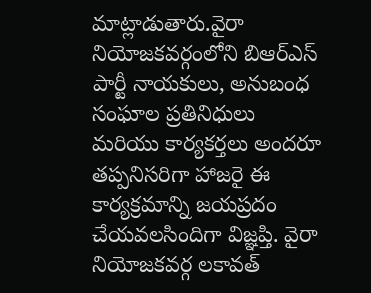మాట్లాడుతారు.వైరా నియోజకవర్గంలోని బిఆర్ఎస్ పార్టీ నాయకులు, అనుబంధ సంఘాల ప్రతినిధులు మరియు కార్యకర్తలు అందరూ తప్పనిసరిగా హాజరై ఈ కార్యక్రమాన్ని జయప్రదం చేయవలసిందిగా విజ్ఞప్తి. వైరా నియోజకవర్గ లకావత్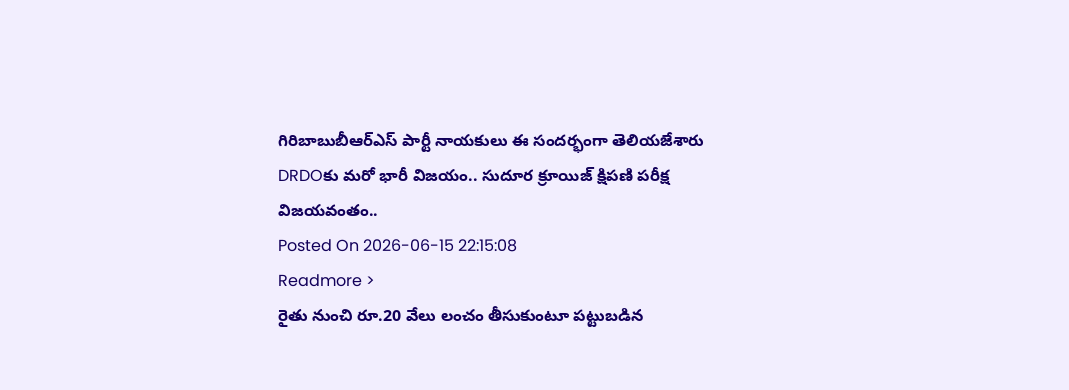గిరిబాబుబీఆర్ఎస్ పార్టీ నాయకులు ఈ సందర్భంగా తెలియజేశారు
DRDOకు మరో భారీ విజయం.. సుదూర క్రూయిజ్ క్షిపణి పరీక్ష విజయవంతం..
Posted On 2026-06-15 22:15:08
Readmore >
రైతు నుంచి రూ.20 వేలు లంచం తీసుకుంటూ పట్టుబడిన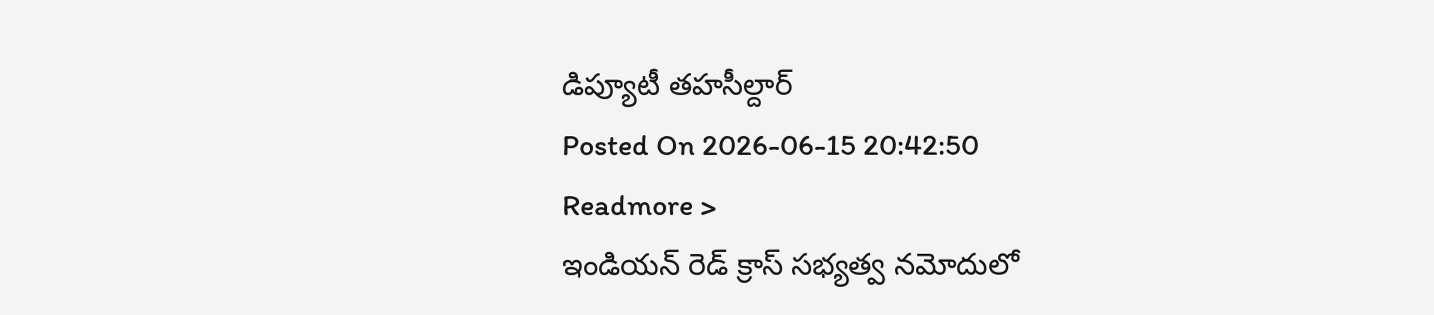డిప్యూటీ తహసీల్దార్
Posted On 2026-06-15 20:42:50
Readmore >
ఇండియన్ రెడ్ క్రాస్ సభ్యత్వ నమోదులో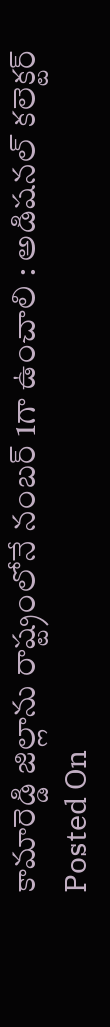కామారెడ్డి జిల్లాను రాష్ట్రంలోనే నంబర్ 1గా ఉంచాలి : అడిషనల్ కలెక్టర్
Posted On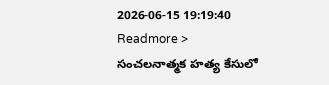2026-06-15 19:19:40
Readmore >
సంచలనాత్మక హత్య కేసులో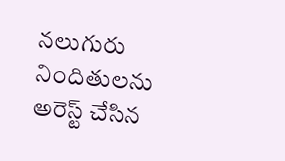నలుగురు నిందితులను అరెస్ట్ చేసిన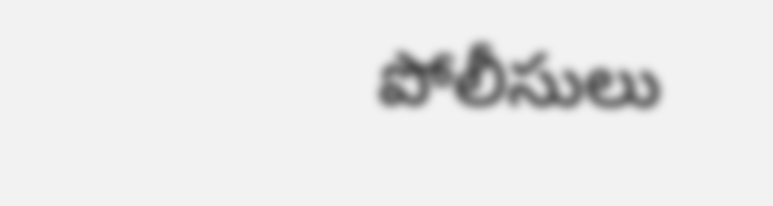పోలీసులు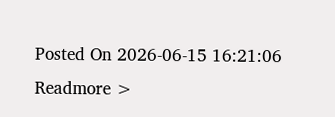Posted On 2026-06-15 16:21:06
Readmore >